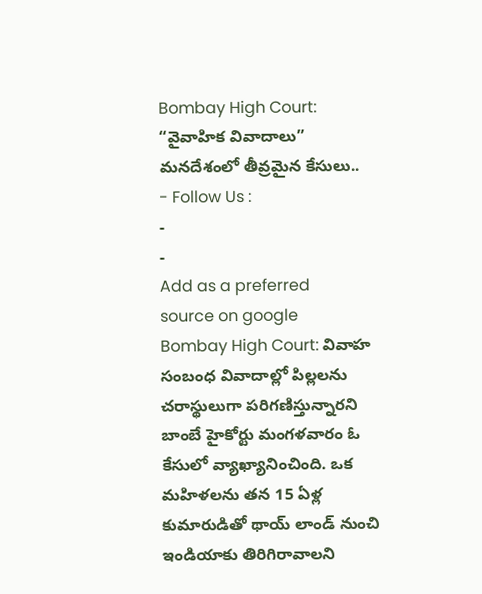Bombay High Court: “వైవాహిక వివాదాలు” మనదేశంలో తీవ్రమైన కేసులు..
- Follow Us :
-
-
Add as a preferred
source on google
Bombay High Court: వివాహ సంబంధ వివాదాల్లో పిల్లలను చరాస్థులుగా పరిగణిస్తున్నారని బాంబే హైకోర్టు మంగళవారం ఓ కేసులో వ్యాఖ్యానించింది. ఒక మహిళలను తన 15 ఏళ్ల కుమారుడితో థాయ్ లాండ్ నుంచి ఇండియాకు తిరిగిరావాలని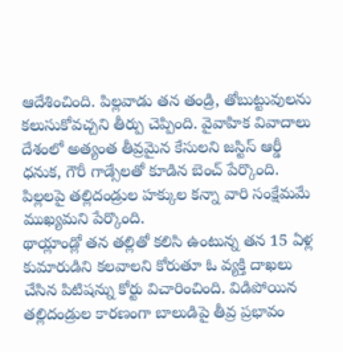ఆదేశించింది. పిల్లవాడు తన తండ్రి, తోబుట్టువులను కలుసుకోవచ్చని తీర్పు చెప్పింది. వైవాహిక వివాదాలు దేశంలో అత్యంత తీవ్రమైన కేసులని జస్టిస్ ఆర్డీ ధనుక, గౌరీ గాడ్సేలతో కూడిన బెంచ్ పేర్కొంది. పిల్లలపై తల్లిదండ్రుల హక్కుల కన్నా వారి సంక్షేమమే ముఖ్యమని పేర్కొంది.
థాయ్లాండ్లో తన తల్లితో కలిసి ఉంటున్న తన 15 ఏళ్ల కుమారుడిని కలవాలని కోరుతూ ఓ వ్యక్తి దాఖలు చేసిన పిటిషన్ను కోర్టు విచారించింది. విడిపోయిన తల్లిదండ్రుల కారణంగా బాలుడిపై తీవ్ర ప్రభావం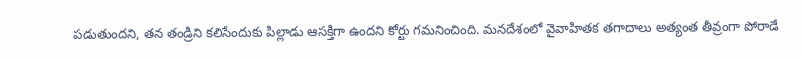పడుతుందని, తన తండ్రిని కలిసేందుకు పిల్లాడు ఆసక్తిగా ఉందని కోర్టు గమనించింది. మనదేశంలో వైవాహితక తగాదాలు అత్యంత తీవ్రంగా పోరాడే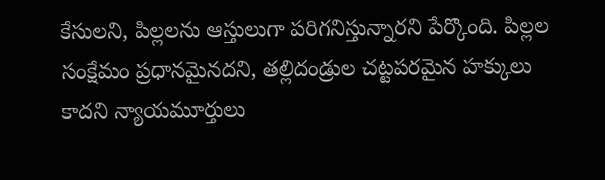కేసులని, పిల్లలను ఆస్తులుగా పరిగనిస్తున్నారని పేర్కొంది. పిల్లల సంక్షేమం ప్రధానమైనదని, తల్లిదండ్రుల చట్టపరమైన హక్కులు కాదని న్యాయమూర్తులు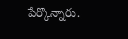పేర్కొన్నారు.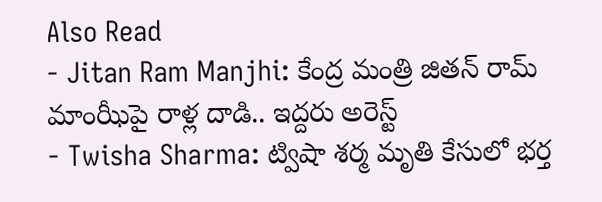Also Read
- Jitan Ram Manjhi: కేంద్ర మంత్రి జితన్ రామ్ మాంఝీపై రాళ్ల దాడి.. ఇద్దరు అరెస్ట్
- Twisha Sharma: ట్విషా శర్మ మృతి కేసులో భర్త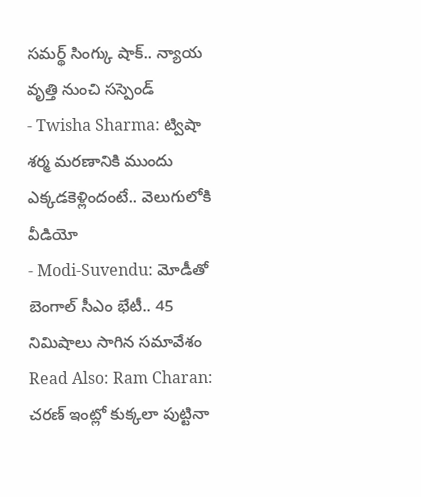సమర్థ్ సింగ్కు షాక్.. న్యాయ వృత్తి నుంచి సస్పెండ్
- Twisha Sharma: ట్విషా శర్మ మరణానికి ముందు ఎక్కడకెళ్లిందంటే.. వెలుగులోకి వీడియో
- Modi-Suvendu: మోడీతో బెంగాల్ సీఎం భేటీ.. 45 నిమిషాలు సాగిన సమావేశం
Read Also: Ram Charan: చరణ్ ఇంట్లో కుక్కలా పుట్టినా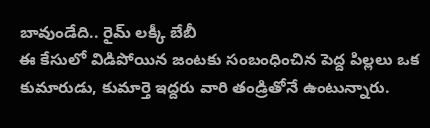బావుండేది.. రైమ్ లక్కీ బేబీ
ఈ కేసులో విడిపోయిన జంటకు సంబంధించిన పెద్ద పిల్లలు ఒక కుమారుడు, కుమార్తె ఇద్దరు వారి తండ్రితోనే ఉంటున్నారు.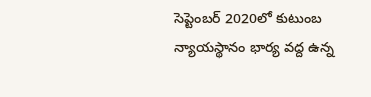సెప్టెంబర్ 2020లో కుటుంబ న్యాయస్థానం భార్య వద్ద ఉన్న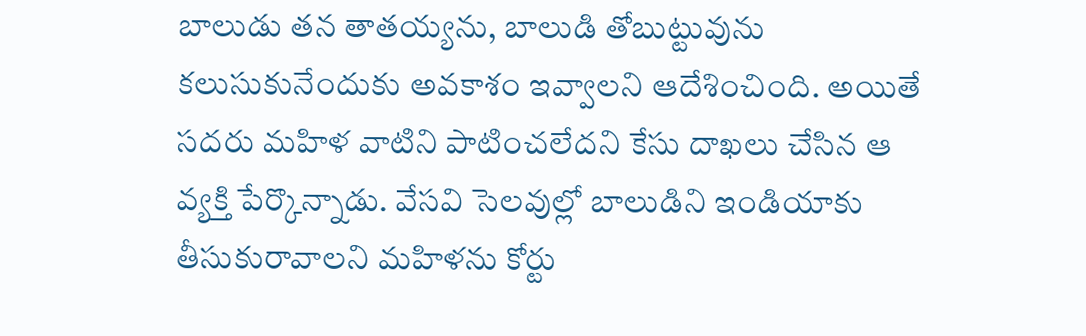బాలుడు తన తాతయ్యను, బాలుడి తోబుట్టువును కలుసుకునేందుకు అవకాశం ఇవ్వాలని ఆదేశించింది. అయితే సదరు మహిళ వాటిని పాటించలేదని కేసు దాఖలు చేసిన ఆ వ్యక్తి పేర్కొన్నాడు. వేసవి సెలవుల్లో బాలుడిని ఇండియాకు తీసుకురావాలని మహిళను కోర్టు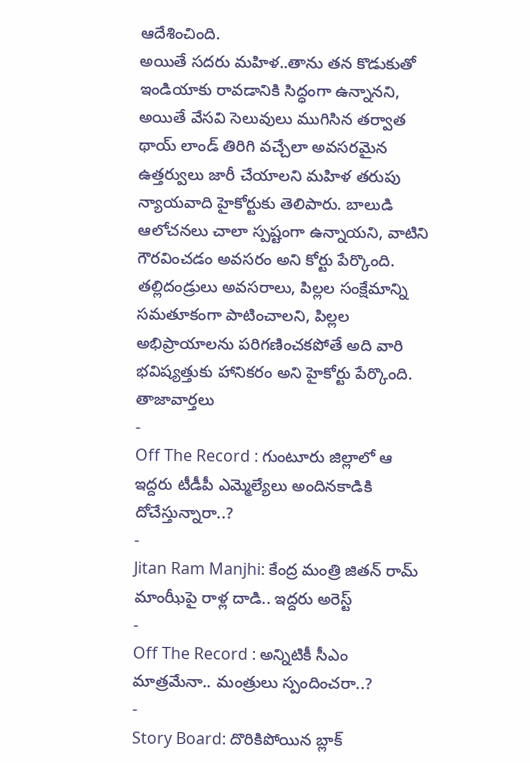ఆదేశించింది.
అయితే సదరు మహిళ..తాను తన కొడుకుతో ఇండియాకు రావడానికి సిద్ధంగా ఉన్నానని, అయితే వేసవి సెలువులు ముగిసిన తర్వాత థాయ్ లాండ్ తిరిగి వచ్చేలా అవసరమైన ఉత్తర్వులు జారీ చేయాలని మహిళ తరుపు న్యాయవాది హైకోర్టుకు తెలిపారు. బాలుడి ఆలోచనలు చాలా స్పష్టంగా ఉన్నాయని, వాటిని గౌరవించడం అవసరం అని కోర్టు పేర్కొంది. తల్లిదండ్రులు అవసరాలు, పిల్లల సంక్షేమాన్ని సమతూకంగా పాటించాలని, పిల్లల అభిప్రాయాలను పరిగణించకపోతే అది వారి భవిష్యత్తుకు హానికరం అని హైకోర్టు పేర్కొంది.
తాజావార్తలు
-
Off The Record : గుంటూరు జిల్లాలో ఆ ఇద్దరు టీడీపీ ఎమ్మెల్యేలు అందినకాడికి దోచేస్తున్నారా..?
-
Jitan Ram Manjhi: కేంద్ర మంత్రి జితన్ రామ్ మాంఝీపై రాళ్ల దాడి.. ఇద్దరు అరెస్ట్
-
Off The Record : అన్నిటికీ సీఎం మాత్రమేనా.. మంత్రులు స్పందించరా..?
-
Story Board: దొరికిపోయిన బ్లాక్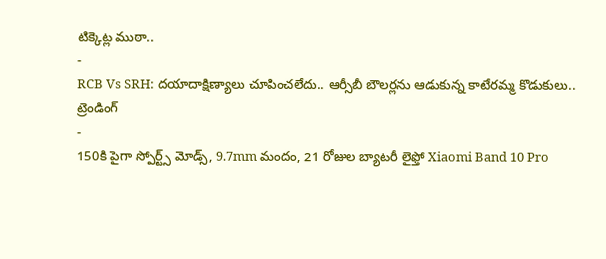టిక్కెట్ల ముఠా..
-
RCB Vs SRH: దయాదాక్షిణ్యాలు చూపించలేదు.. ఆర్సీబీ బౌలర్లను ఆడుకున్న కాటేరమ్మ కొడుకులు..
ట్రెండింగ్
-
150కి పైగా స్పోర్ట్స్ మోడ్స్, 9.7mm మందం, 21 రోజుల బ్యాటరీ లైఫ్తో Xiaomi Band 10 Pro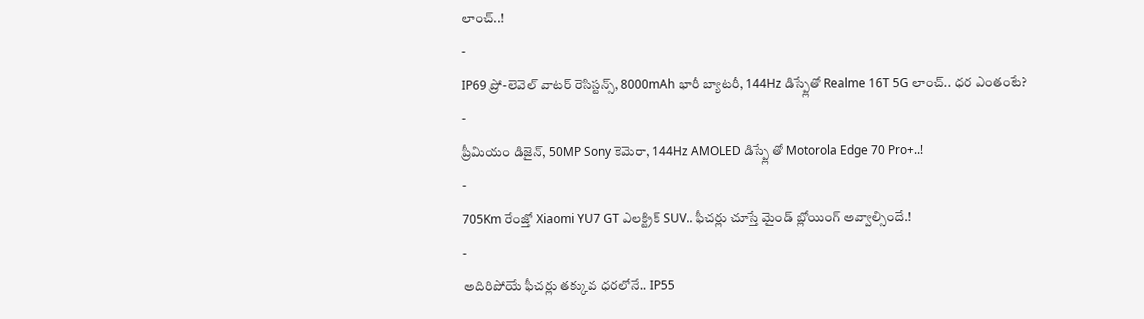లాంచ్..!
-
IP69 ప్రో-లెవెల్ వాటర్ రెసిస్టన్స్, 8000mAh భారీ బ్యాటరీ, 144Hz డిస్ప్లేతో Realme 16T 5G లాంచ్.. ధర ఎంతంటే?
-
ప్రీమియం డిజైన్, 50MP Sony కెమెరా, 144Hz AMOLED డిస్ప్లే తో Motorola Edge 70 Pro+..!
-
705Km రేంజ్తో Xiaomi YU7 GT ఎలక్ట్రిక్ SUV.. ఫీచర్లు చూస్తే మైండ్ బ్లోయింగ్ అవ్వాల్సిందే.!
-
అదిరిపోయే ఫీచర్లు తక్కువ ధరలోనే.. IP55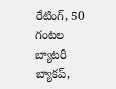రేటింగ్, 50 గంటల బ్యాటరీ బ్యాకప్,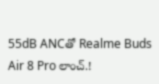55dB ANCతో Realme Buds Air 8 Pro లాంచ్.!